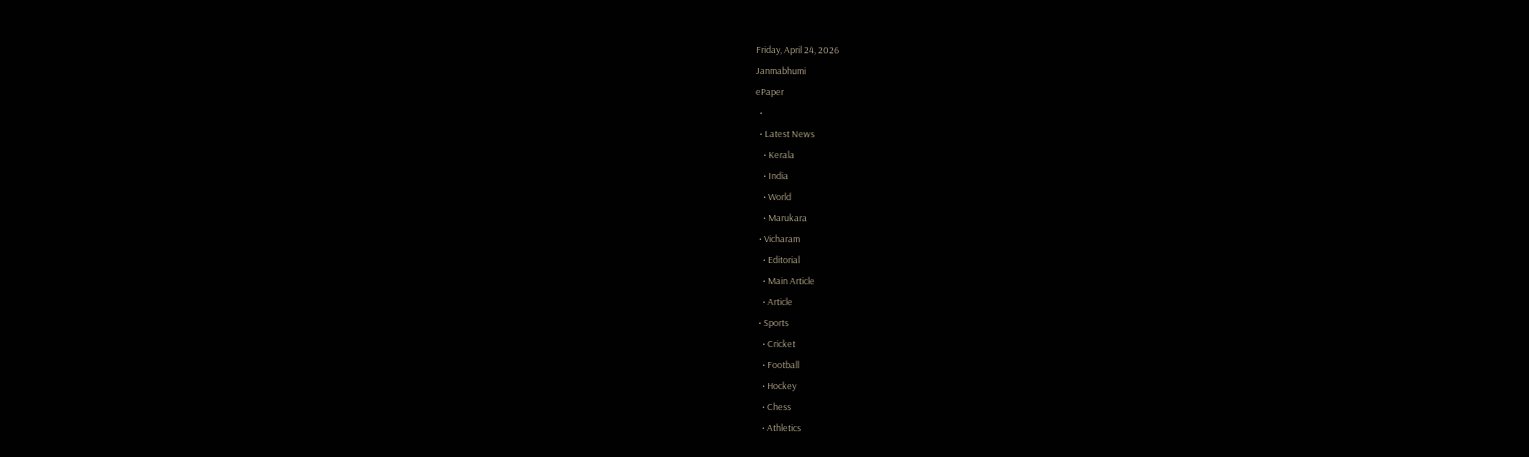Friday, April 24, 2026
Janmabhumi
ePaper
  •
  • Latest News
    • Kerala
    • India
    • World
    • Marukara
  • Vicharam
    • Editorial
    • Main Article
    • Article
  • Sports
    • Cricket
    • Football
    • Hockey
    • Chess
    • Athletics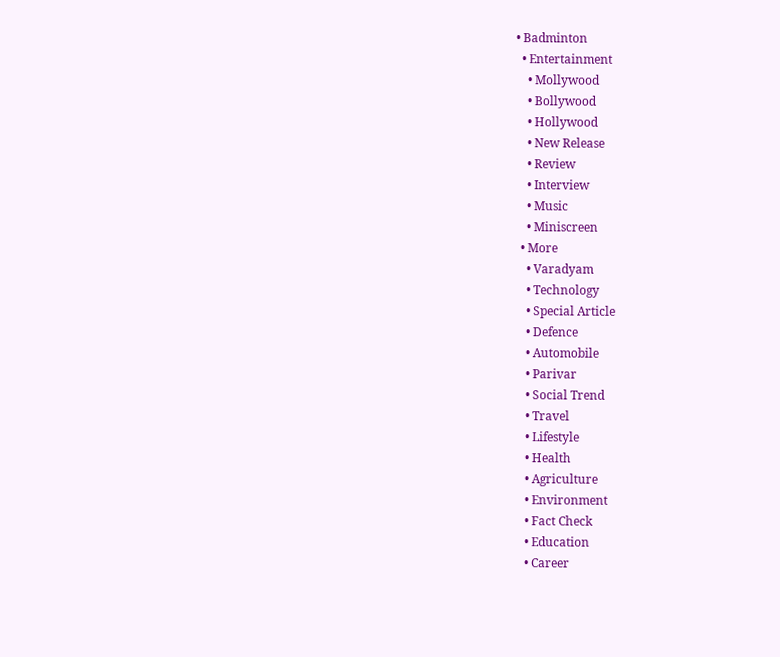• Badminton
  • Entertainment
    • Mollywood
    • Bollywood
    • Hollywood
    • New Release
    • Review
    • Interview
    • Music
    • Miniscreen
  • More
    • Varadyam
    • Technology
    • Special Article
    • Defence
    • Automobile
    • Parivar
    • Social Trend
    • Travel
    • Lifestyle
    • Health
    • Agriculture
    • Environment
    • Fact Check
    • Education
    • Career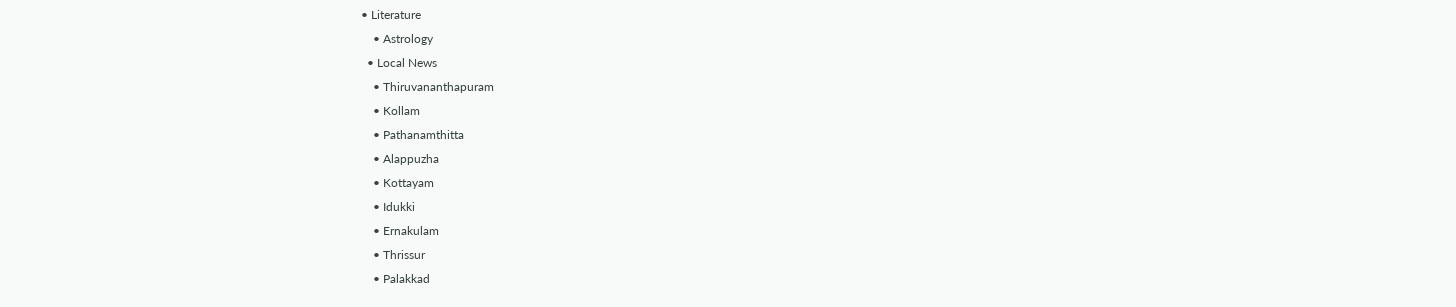• Literature
    • Astrology
  • Local News
    • Thiruvananthapuram
    • Kollam
    • Pathanamthitta
    • Alappuzha
    • Kottayam
    • Idukki
    • Ernakulam
    • Thrissur
    • Palakkad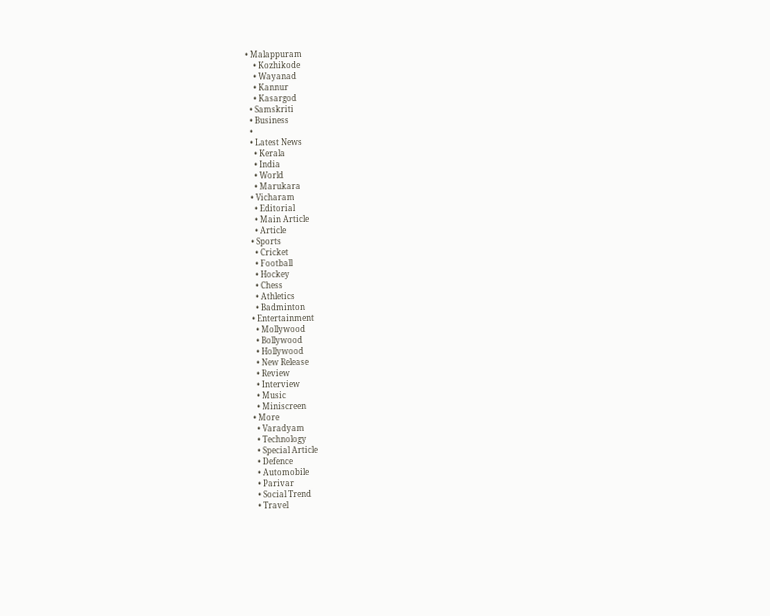• Malappuram
    • Kozhikode
    • Wayanad
    • Kannur
    • Kasargod
  • Samskriti
  • Business
  •
  • Latest News
    • Kerala
    • India
    • World
    • Marukara
  • Vicharam
    • Editorial
    • Main Article
    • Article
  • Sports
    • Cricket
    • Football
    • Hockey
    • Chess
    • Athletics
    • Badminton
  • Entertainment
    • Mollywood
    • Bollywood
    • Hollywood
    • New Release
    • Review
    • Interview
    • Music
    • Miniscreen
  • More
    • Varadyam
    • Technology
    • Special Article
    • Defence
    • Automobile
    • Parivar
    • Social Trend
    • Travel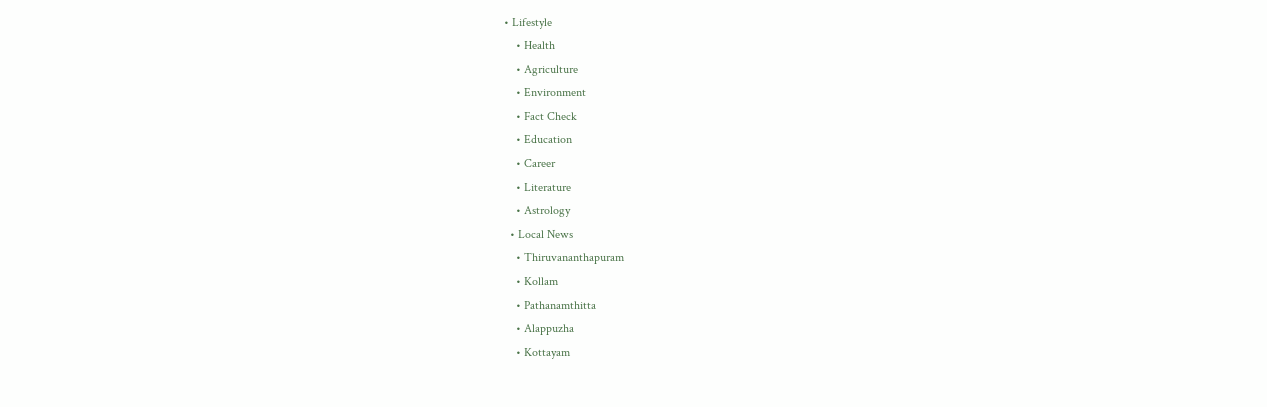• Lifestyle
    • Health
    • Agriculture
    • Environment
    • Fact Check
    • Education
    • Career
    • Literature
    • Astrology
  • Local News
    • Thiruvananthapuram
    • Kollam
    • Pathanamthitta
    • Alappuzha
    • Kottayam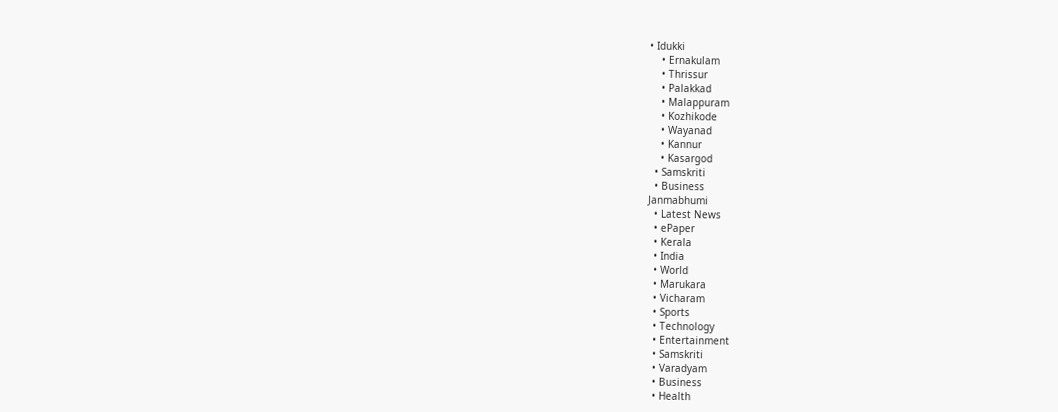• Idukki
    • Ernakulam
    • Thrissur
    • Palakkad
    • Malappuram
    • Kozhikode
    • Wayanad
    • Kannur
    • Kasargod
  • Samskriti
  • Business
Janmabhumi
  • Latest News
  • ePaper
  • Kerala
  • India
  • World
  • Marukara
  • Vicharam
  • Sports
  • Technology
  • Entertainment
  • Samskriti
  • Varadyam
  • Business
  • Health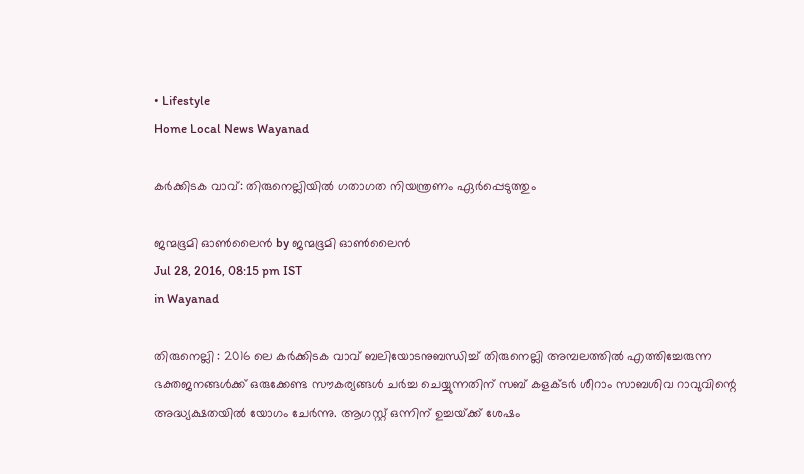• Lifestyle
Home Local News Wayanad

കര്‍ക്കിടക വാവ്: തിരുനെല്ലിയില്‍ ഗതാഗത നിയന്ത്രണം ഏര്‍പ്പെടുത്തും

ജന്മഭൂമി ഓണ്‍ലൈന്‍ by ജന്മഭൂമി ഓണ്‍ലൈന്‍
Jul 28, 2016, 08:15 pm IST
in Wayanad

തിരുനെല്ലി : 2016 ലെ കര്‍ക്കിടക വാവ് ബലിയോടനുബന്ധിച്ച് തിരുനെല്ലി അമ്പലത്തില്‍ എത്തിച്ചേരുന്ന ഭക്തജനങ്ങള്‍ക്ക് ഒരുക്കേണ്ട സൗകര്യങ്ങള്‍ ചര്‍ച്ച ചെയ്യുന്നതിന് സബ് കളക്ടര്‍ ശീറാം സാബശിവ റാവുവിന്റെ അദ്ധ്യക്ഷതയില്‍ യോഗം ചേര്‍ന്നു. ആഗസ്റ്റ് ഒന്നിന് ഉച്ചയ്‌ക്ക് ശേഷം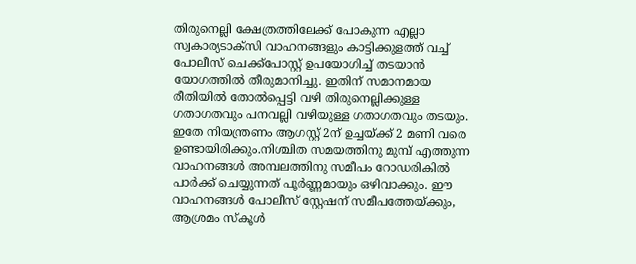തിരുനെല്ലി ക്ഷേത്രത്തിലേക്ക് പോകുന്ന എല്ലാ സ്വകാര്യടാക്‌സി വാഹനങ്ങളും കാട്ടിക്കുളത്ത് വച്ച് പോലീസ് ചെക്ക്‌പോസ്റ്റ് ഉപയോഗിച്ച് തടയാന്‍ യോഗത്തില്‍ തീരുമാനിച്ചു. ഇതിന് സമാനമായ രീതിയില്‍ തോല്‍പ്പെട്ടി വഴി തിരുനെല്ലിക്കുള്ള ഗതാഗതവും പനവല്ലി വഴിയുള്ള ഗതാഗതവും തടയും. ഇതേ നിയന്ത്രണം ആഗസ്റ്റ് 2ന് ഉച്ചയ്‌ക്ക് 2 മണി വരെ ഉണ്ടായിരിക്കും.നിശ്ചിത സമയത്തിനു മുമ്പ് എത്തുന്ന വാഹനങ്ങള്‍ അമ്പലത്തിനു സമീപം റോഡരികില്‍ പാര്‍ക്ക് ചെയ്യുന്നത് പൂര്‍ണ്ണമായും ഒഴിവാക്കും. ഈ വാഹനങ്ങള്‍ പോലീസ് സ്റ്റേഷന് സമീപത്തേയ്‌ക്കും, ആശ്രമം സ്‌കൂള്‍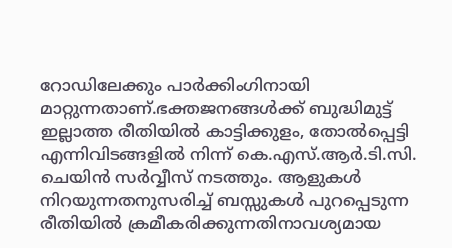റോഡിലേക്കും പാര്‍ക്കിംഗിനായി മാറ്റുന്നതാണ്.ഭക്തജനങ്ങള്‍ക്ക് ബുദ്ധിമുട്ട് ഇല്ലാത്ത രീതിയില്‍ കാട്ടിക്കുളം, തോല്‍പ്പെട്ടി എന്നിവിടങ്ങളില്‍ നിന്ന് കെ.എസ്.ആര്‍.ടി.സി. ചെയിന്‍ സര്‍വ്വീസ് നടത്തും. ആളുകള്‍ നിറയുന്നതനുസരിച്ച് ബസ്സുകള്‍ പുറപ്പെടുന്ന രീതിയില്‍ ക്രമീകരിക്കുന്നതിനാവശ്യമായ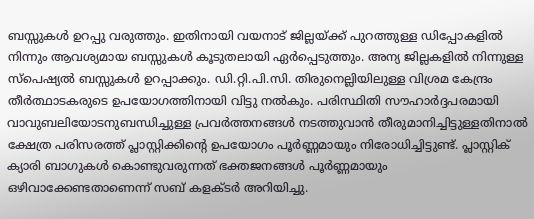ബസ്സുകള്‍ ഉറപ്പു വരുത്തും. ഇതിനായി വയനാട് ജില്ലയ്‌ക്ക് പുറത്തുള്ള ഡിപ്പോകളില്‍ നിന്നും ആവശ്യമായ ബസ്സുകള്‍ കൂടുതലായി ഏര്‍പ്പെടുത്തും. അന്യ ജില്ലകളില്‍ നിന്നുള്ള സ്‌പെഷ്യല്‍ ബസ്സുകള്‍ ഉറപ്പാക്കും. ഡി.റ്റി.പി.സി. തിരുനെല്ലിയിലുള്ള വിശ്രമ കേന്ദ്രം തീര്‍ത്ഥാടകരുടെ ഉപയോഗത്തിനായി വിട്ടു നല്‍കും. പരിസ്ഥിതി സൗഹാര്‍ദ്ദപരമായി വാവുബലിയോടനുബന്ധിച്ചുള്ള പ്രവര്‍ത്തനങ്ങള്‍ നടത്തുവാന്‍ തീരുമാനിച്ചിട്ടുള്ളതിനാല്‍ ക്ഷേത്ര പരിസരത്ത് പ്ലാസ്റ്റിക്കിന്റെ ഉപയോഗം പൂര്‍ണ്ണമായും നിരോധിച്ചിട്ടുണ്ട്. പ്ലാസ്റ്റിക് ക്യാരി ബാഗുകള്‍ കൊണ്ടുവരുന്നത് ഭക്തജനങ്ങള്‍ പൂര്‍ണ്ണമായും ഒഴിവാക്കേണ്ടതാണെന്ന് സബ് കളക്ടര്‍ അറിയിച്ചു.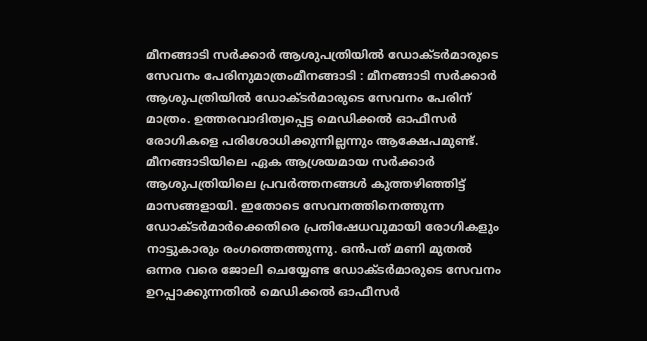മീനങ്ങാടി സര്‍ക്കാര്‍ ആശുപത്രിയില്‍ ഡോക്ടര്‍മാരുടെ സേവനം പേരിനുമാത്രംമീനങ്ങാടി : മീനങ്ങാടി സര്‍ക്കാര്‍ ആശുപത്രിയില്‍ ഡോക്ടര്‍മാരുടെ സേവനം പേരിന് മാത്രം. ഉത്തരവാദിത്വപ്പെട്ട മെഡിക്കല്‍ ഓഫീസര്‍ രോഗികളെ പരിശോധിക്കുന്നില്ലന്നും ആക്ഷേപമുണ്ട്. മീനങ്ങാടിയിലെ ഏക ആശ്രയമായ സര്‍ക്കാര്‍ ആശുപത്രിയിലെ പ്രവര്‍ത്തനങ്ങള്‍ കുത്തഴിഞ്ഞിട്ട് മാസങ്ങളായി. ഇതോടെ സേവനത്തിനെത്തുന്ന ഡോക്ടര്‍മാര്‍ക്കെതിരെ പ്രതിഷേധവുമായി രോഗികളും നാട്ടുകാരും രംഗത്തെത്തുന്നു. ഒന്‍പത് മണി മുതല്‍ ഒന്നര വരെ ജോലി ചെയ്യേണ്ട ഡോക്ടര്‍മാരുടെ സേവനം ഉറപ്പാക്കുന്നതില്‍ മെഡിക്കല്‍ ഓഫീസര്‍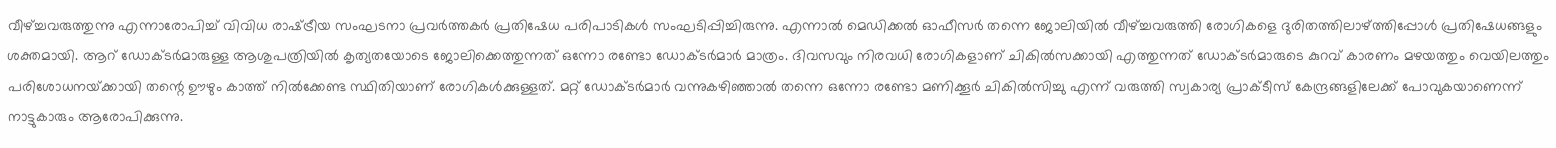വീഴ്‌ച്ചവരുത്തുന്നു എന്നാരോപിച്ച് വിവിധ രാഷ്‌ട്രീയ സംഘടനാ പ്രവര്‍ത്തകര്‍ പ്രതിഷേധ പരിപാടികള്‍ സംഘടിപ്പിച്ചിരുന്നു. എന്നാല്‍ മെഡിക്കല്‍ ഓഫീസര്‍ തന്നെ ജോലിയില്‍ വീഴ്‌ച്ചവരുത്തി രോഗികളെ ദുരിതത്തിലാഴ്‌ത്തിപ്പോള്‍ പ്രതിഷേധങ്ങളും ശക്തമായി. ആറ് ഡോക്ടര്‍മാരുള്ള ആശുപത്രിയില്‍ കൃത്യതയോടെ ജോലിക്കെത്തുന്നത് ഒന്നോ രണ്ടോ ഡോക്ടര്‍മാര്‍ മാത്രം. ദിവസവും നിരവധി രോഗികളാണ് ചികില്‍സക്കായി എത്തുന്നത് ഡോക്ടര്‍മാരുടെ കുറവ് കാരണം മഴയത്തും വെയിലത്തും പരിശോധനയ്‌ക്കായി തന്റെ ഊഴും കാത്ത് നില്‍ക്കേണ്ട സ്ഥിതിയാണ് രോഗികള്‍ക്കുള്ളത്. മറ്റ് ഡോക്ടര്‍മാര്‍ വന്നുകഴിഞ്ഞാല്‍ തന്നെ ഒന്നോ രണ്ടോ മണിക്കൂര്‍ ചികില്‍സിച്ചു എന്ന് വരുത്തി സ്വകാര്യ പ്രാക്ടീസ് കേന്ദ്രങ്ങളിലേക്ക് പോവുകയാണെന്ന് നാട്ടുകാരും ആരോപിക്കുന്നു.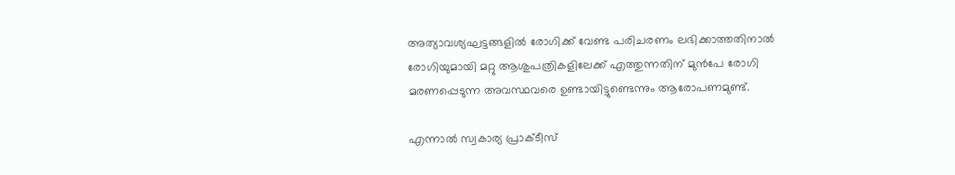അത്യാവശ്യഘട്ടങ്ങളില്‍ രോഗിക്ക് വേണ്ട പരിചരണം ലഭിക്കാത്തതിനാല്‍ രോഗിയുമായി മറ്റു ആശുപത്രികളിലേക്ക് എത്തുന്നതിന് മുന്‍പേ രോഗി മരണപ്പെടുന്ന അവസ്ഥവരെ ഉണ്ടായിട്ടുണ്ടെന്നും ആരോപണമുണ്ട്.

എന്നാല്‍ സ്വകാര്യ പ്രാക്ടീസ്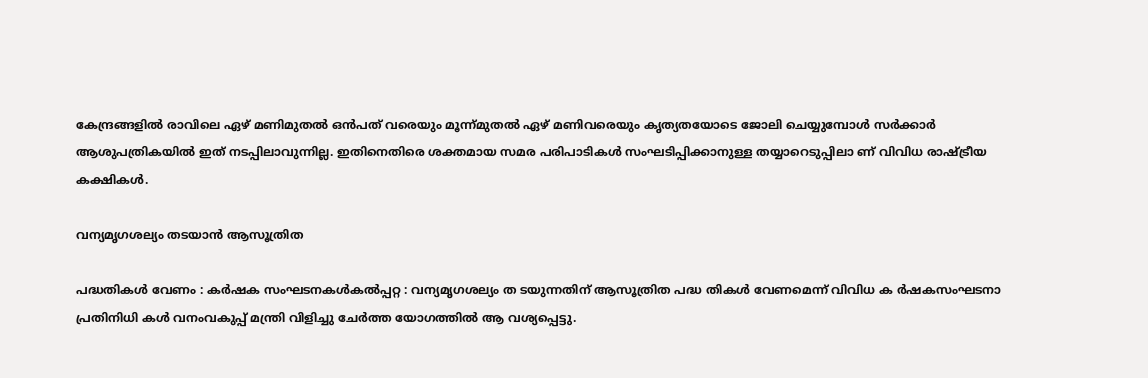കേന്ദ്രങ്ങളില്‍ രാവിലെ ഏഴ് മണിമുതല്‍ ഒന്‍പത് വരെയും മൂന്ന്മുതല്‍ ഏഴ് മണിവരെയും കൃത്യതയോടെ ജോലി ചെയ്യുമ്പോള്‍ സര്‍ക്കാര്‍ ആശുപത്രികയില്‍ ഇത് നടപ്പിലാവുന്നില്ല. ഇതിനെതിരെ ശക്തമായ സമര പരിപാടികള്‍ സംഘടിപ്പിക്കാനുള്ള തയ്യാറെടുപ്പിലാ ണ് വിവിധ രാഷ്‌ട്രീയ കക്ഷികള്‍.

വന്യമൃഗശല്യം തടയാന്‍ ആസൂത്രിത

പദ്ധതികള്‍ വേണം : കര്‍ഷക സംഘടനകള്‍കല്‍പ്പറ്റ : വന്യമൃഗശല്യം ത ടയുന്നതിന് ആസൂത്രിത പദ്ധ തികള്‍ വേണമെന്ന് വിവിധ ക ര്‍ഷകസംഘടനാ പ്രതിനിധി കള്‍ വനംവകുപ്പ് മന്ത്രി വിളിച്ചു ചേര്‍ത്ത യോഗത്തില്‍ ആ വശ്യപ്പെട്ടു.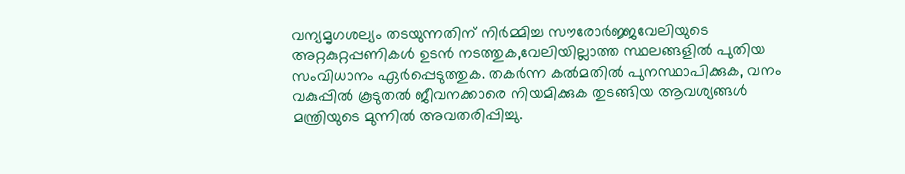വന്യമൃഗശല്യം തടയുന്നതിന് നിര്‍മ്മിച്ച സൗരോര്‍ജ്ജവേലിയുടെ അറ്റകുറ്റപ്പണികള്‍ ഉടന്‍ നടത്തുക,വേലിയില്ലാത്ത സ്ഥലങ്ങളില്‍ പുതിയ സംവിധാനം ഏര്‍പ്പെടുത്തുക. തകര്‍ന്ന കല്‍മതില്‍ പുനസ്ഥാപിക്കുക, വനം വകുപ്പില്‍ കൂടുതല്‍ ജീവനക്കാരെ നിയമിക്കുക തുടങ്ങിയ ആവശ്യങ്ങള്‍ മന്ത്രിയുടെ മുന്നില്‍ അവതരിപ്പിച്ചു.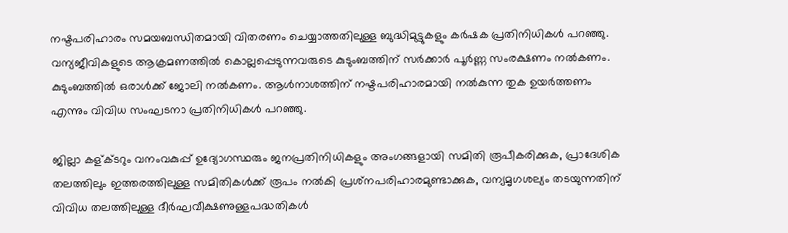നഷ്ടപരിഹാരം സമയബന്ധിതമായി വിതരണം ചെയ്യാത്തതിലുള്ള ബുദ്ധിമുട്ടുകളും കര്‍ഷക പ്രതിനിധികള്‍ പറഞ്ഞു. വന്യജീവികളുടെ ആക്രമണത്തില്‍ കൊല്ലപ്പെടുന്നവരുടെ കുടുംബത്തിന് സര്‍ക്കാര്‍ പൂര്‍ണ്ണ സംരക്ഷണം നല്‍കണം. കുടുംബത്തില്‍ ഒരാള്‍ക്ക് ജോലി നല്‍കണം. ആള്‍നാശത്തിന് നഷ്ടപരിഹാരമായി നല്‍കുന്ന തുക ഉയര്‍ത്തണം എന്നും വിവിധ സംഘടനാ പ്രതിനിധികള്‍ പറഞ്ഞു.

ജില്ലാ കള്ക്ടറും വനംവകുപ്പ് ഉദ്യോഗസ്ഥരും ജനപ്രതിനിധികളും അംഗങ്ങളായി സമിതി രൂപീകരിക്കുക, പ്രാദേശിക തലത്തിലും ഇത്തരത്തിലുള്ള സമിതികള്‍ക്ക് രൂപം നല്‍കി പ്രശ്‌നപരിഹാരമുണ്ടാക്കുക, വന്യമൃഗശല്യം തടയുന്നതിന് വിവിധ തലത്തിലുള്ള ദീര്‍ഘവീക്ഷണുള്ളപദ്ധതികള്‍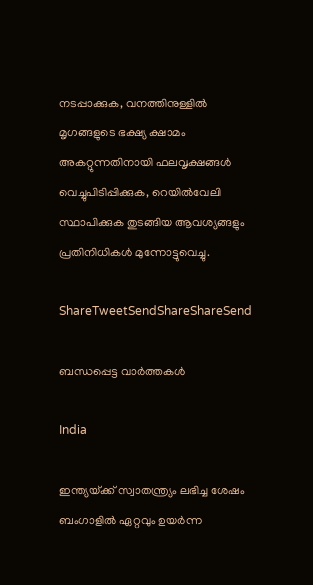നടപ്പാക്കുക, വനത്തിനുള്ളില്‍ മൃഗങ്ങളുടെ ഭക്ഷ്യ ക്ഷാമം അകറ്റുന്നതിനായി ഫലവൃക്ഷങ്ങള്‍ വെച്ചുപിടിപ്പിക്കുക, റെയില്‍വേലി സ്ഥാപിക്കുക തുടങ്ങിയ ആവശ്യങ്ങളും പ്രതിനിധികള്‍ മുന്നോട്ടുവെച്ചു.

ShareTweetSendShareShareSend

ബന്ധപ്പെട്ട വാര്‍ത്തകള്‍

India

ഇന്ത്യയ്‌ക്ക് സ്വാതന്ത്ര്യം ലഭിച്ച ശേഷം ബംഗാളില്‍ ഏറ്റവും ഉയര്‍ന്ന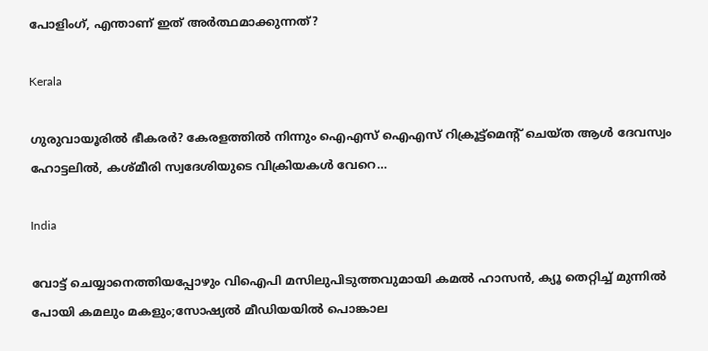പോളിംഗ്, എന്താണ് ഇത് അര്‍ത്ഥമാക്കുന്നത്?

Kerala

ഗുരുവായൂരില്‍ ഭീകരര്‍? കേരളത്തില്‍ നിന്നും ഐഎസ് ഐഎസ് റിക്രൂട്ട്മെന്‍റ് ചെയ്ത ആള്‍ ദേവസ്വം ഹോട്ടലില്‍, കശ്മീരി സ്വദേശിയുടെ വിക്രിയകള്‍ വേറെ…

India

വോട്ട് ചെയ്യാനെത്തിയപ്പോഴും വിഐപി മസിലുപിടുത്തവുമായി കമല്‍ ഹാസന്‍, ക്യൂ തെറ്റിച്ച് മുന്നില്‍ പോയി കമലും മകളും;സോഷ്യല്‍ മീഡിയയില്‍ പൊങ്കാല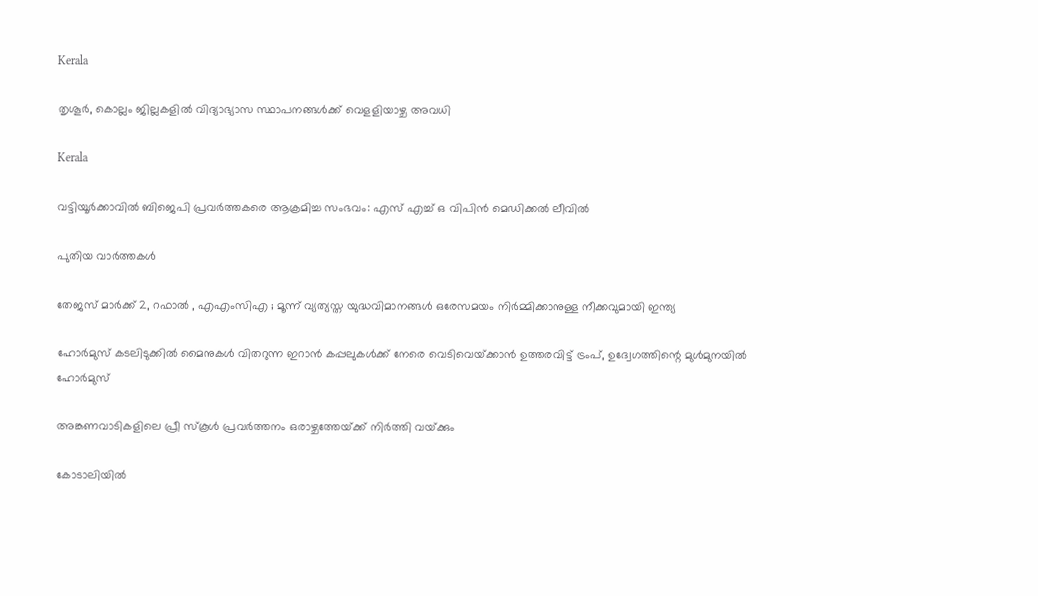Kerala

തൃശൂര്‍, കൊല്ലം ജില്ലകളില്‍ വിദ്യാഭ്യാസ സ്ഥാപനങ്ങള്‍ക്ക് വെളളിയാഴ്ച അവധി

Kerala

വട്ടിയൂര്‍ക്കാവില്‍ ബിജെപി പ്രവര്‍ത്തകരെ ആക്രമിച്ച സംഭവം: എസ് എച്ച് ഒ വിപിന്‍ മെഡിക്കല്‍ ലീവില്‍

പുതിയ വാര്‍ത്തകള്‍

തേജസ് മാർക്ക് 2, റഫാൽ , എഎംസിഎ ; മൂന്ന് വ്യത്യസ്ത യുദ്ധവിമാനങ്ങൾ ഒരേസമയം നിർമ്മിക്കാനുള്ള നീക്കവുമായി ഇന്ത്യ

ഹോര്‍മുസ് കടലിടുക്കില്‍ മൈനുകള്‍ വിതറുന്ന ഇറാന്‍ കപ്പലുകള്‍ക്ക് നേരെ വെടിവെയ്‌ക്കാന്‍ ഉത്തരവിട്ട് ട്രംപ്, ഉദ്വേഗത്തിന്റെ മുള്‍മുനയില്‍ ഹോര്‍മുസ്

അങ്കണവാടികളിലെ പ്രീ സ്‌കൂള്‍ പ്രവര്‍ത്തനം ഒരാഴ്ചത്തേയ്‌ക്ക് നിര്‍ത്തി വയ്‌ക്കും

കോടാലിയില്‍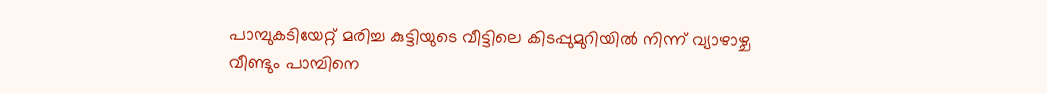പാമ്പുകടിയേറ്റ് മരിച്ച കുട്ടിയുടെ വീട്ടിലെ കിടപ്പുമുറിയില്‍ നിന്ന് വ്യാഴാഴ്ച വീണ്ടും പാമ്പിനെ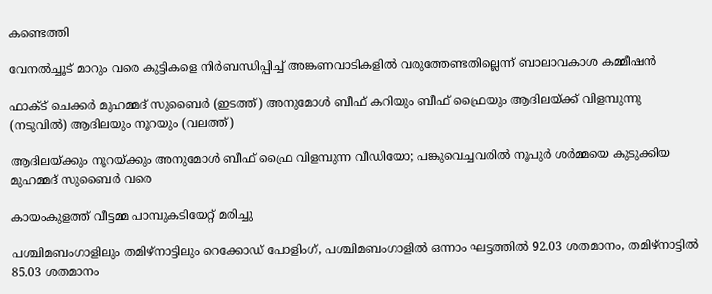കണ്ടെത്തി

വേനല്‍ച്ചൂട് മാറും വരെ കുട്ടികളെ നിര്‍ബന്ധിപ്പിച്ച് അങ്കണവാടികളില്‍ വരുത്തേണ്ടതില്ലെന്ന് ബാലാവകാശ കമ്മീഷന്‍

ഫാക്ട് ചെക്കര്‍ മുഹമ്മദ് സുബൈര്‍ (ഇടത്ത്) അനുമോള്‍ ബീഫ് കറിയും ബീഫ് ഫ്രൈയും ആദിലയ്ക്ക് വിളമ്പുന്നു (നടുവില്‍) ആദിലയും നൂറയും (വലത്ത്)

ആദിലയ്‌ക്കും നൂറയ്‌ക്കും അനുമോള്‍ ബീഫ് ഫ്രൈ വിളമ്പുന്ന വീഡിയോ; പങ്കുവെച്ചവരില്‍ നൂപുര്‍ ശര്‍മ്മയെ കുടുക്കിയ മുഹമ്മദ് സുബൈര്‍ വരെ

കായംകുളത്ത് വീട്ടമ്മ പാമ്പുകടിയേറ്റ് മരിച്ചു

പശ്ചിമബംഗാളിലും തമിഴ്‌നാട്ടിലും റെക്കോഡ് പോളിംഗ്, പശ്ചിമബംഗാളില്‍ ഒന്നാം ഘട്ടത്തില്‍ 92.03 ശതമാനം, തമിഴ്‌നാട്ടില്‍ 85.03 ശതമാനം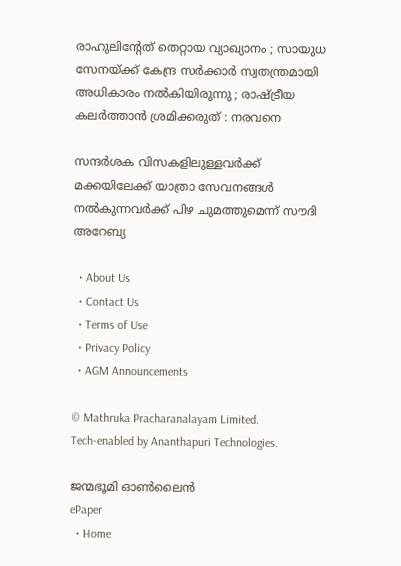രാഹുലിന്റേത് തെറ്റായ വ്യാഖ്യാനം ; സായുധ സേനയ്‌ക്ക് കേന്ദ്ര സർക്കാർ സ്വതന്ത്രമായി അധികാരം നൽകിയിരുന്നു ; രാഷ്‌ട്രീയ കലർത്താൻ ശ്രമിക്കരുത് : നരവനെ

സന്ദർശക വിസകളിലുള്ളവർക്ക് മക്കയിലേക്ക് യാത്രാ സേവനങ്ങൾ നൽകുന്നവർക്ക് പിഴ ചുമത്തുമെന്ന് സൗദി അറേബ്യ

  • About Us
  • Contact Us
  • Terms of Use
  • Privacy Policy
  • AGM Announcements

© Mathruka Pracharanalayam Limited.
Tech-enabled by Ananthapuri Technologies.

ജന്മഭൂമി ഓണ്‍ലൈന്‍
ePaper
  • Home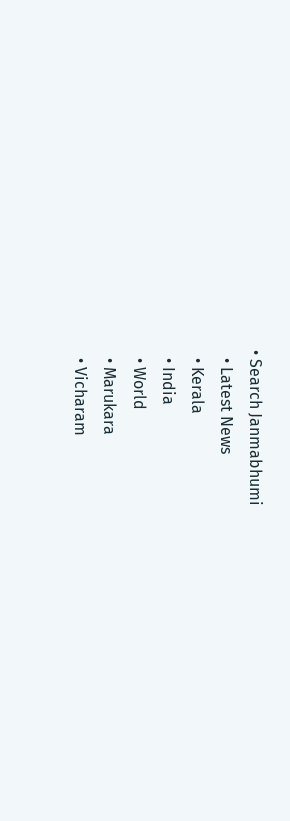• Search Janmabhumi
  • Latest News
  • Kerala
  • India
  • World
  • Marukara
  • Vicharam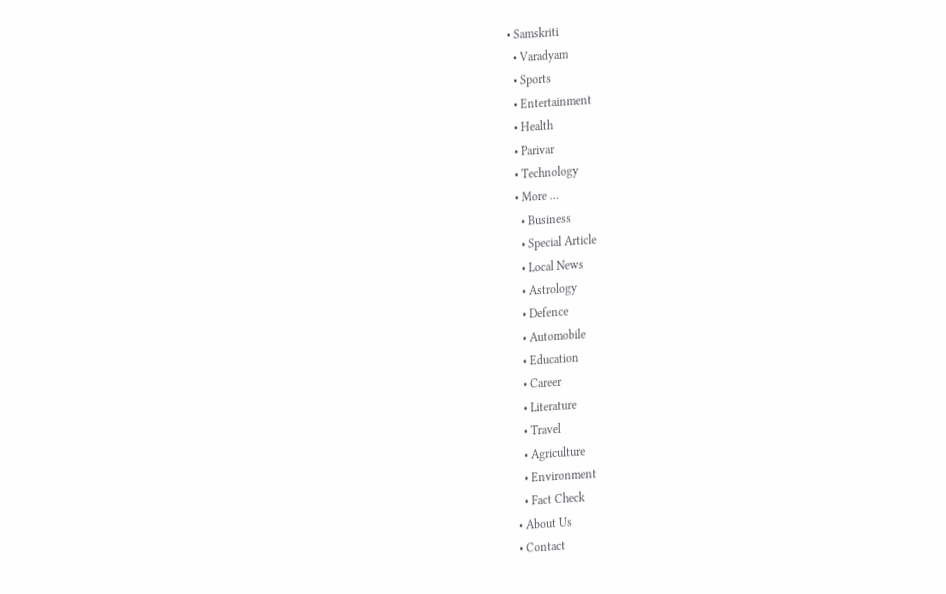• Samskriti
  • Varadyam
  • Sports
  • Entertainment
  • Health
  • Parivar
  • Technology
  • More …
    • Business
    • Special Article
    • Local News
    • Astrology
    • Defence
    • Automobile
    • Education
    • Career
    • Literature
    • Travel
    • Agriculture
    • Environment
    • Fact Check
  • About Us
  • Contact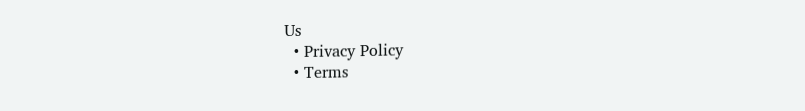Us
  • Privacy Policy
  • Terms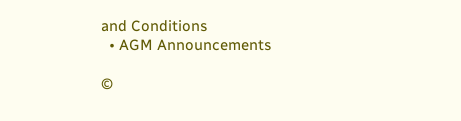and Conditions
  • AGM Announcements

©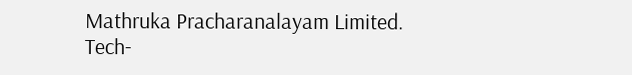Mathruka Pracharanalayam Limited.
Tech-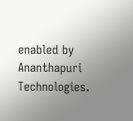enabled by Ananthapuri Technologies.